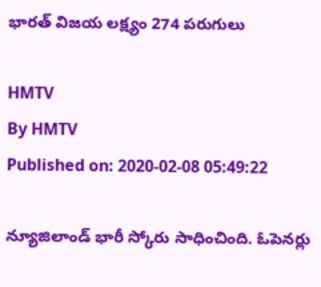భారత్ విజయ లక్ష్యం 274 పరుగులు

HMTV
By HMTV
Published on: 2020-02-08 05:49:22

న్యూజిలాండ్ భారీ స్కోరు సాధించింది. ఓపెనర్లు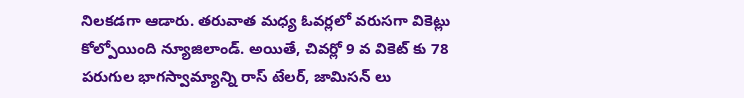నిలకడగా ఆడారు. తరువాత మధ్య ఓవర్లలో వరుసగా వికెట్లు కోల్పోయింది న్యూజిలాండ్. అయితే, చివర్లో 9 వ వికెట్ కు 78 పరుగుల భాగస్వామ్యాన్ని రాస్ టేలర్, జామిసన్ లు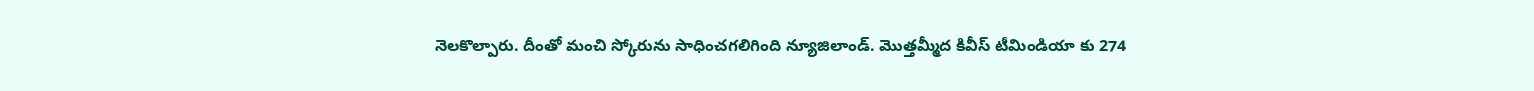నెలకొల్పారు. దీంతో మంచి స్కోరును సాధించగలిగింది న్యూజిలాండ్. మొత్తమ్మీద కివీస్ టీమిండియా కు 274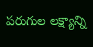పరుగుల లక్ష్యాన్ని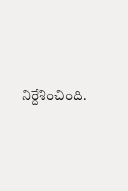నిర్దేశించింది.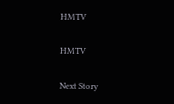HMTV

HMTV

Next Story